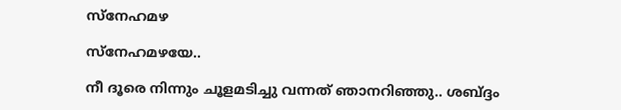സ്നേഹമഴ

സ്നേഹമഴയേ..

നീ ദൂരെ നിന്നും ചൂളമടിച്ചു വന്നത് ഞാനറിഞ്ഞു.. ശബ്ദ്ദം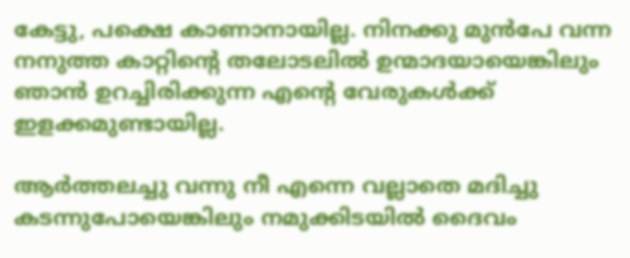കേട്ടു, പക്ഷെ കാണാനായില്ല. നിനക്കു മുൻപേ വന്ന നനുത്ത കാറ്റിന്റെ തലോടലിൽ ഉന്മാദയായെങ്കിലും ഞാൻ ഉറച്ചിരിക്കുന്ന എന്റെ വേരുകൾക്ക് ഇളക്കമുണ്ടായില്ല.

ആർത്തലച്ചു വന്നു നീ എന്നെ വല്ലാതെ മദിച്ചു കടന്നുപോയെങ്കിലും നമുക്കിടയിൽ ദൈവം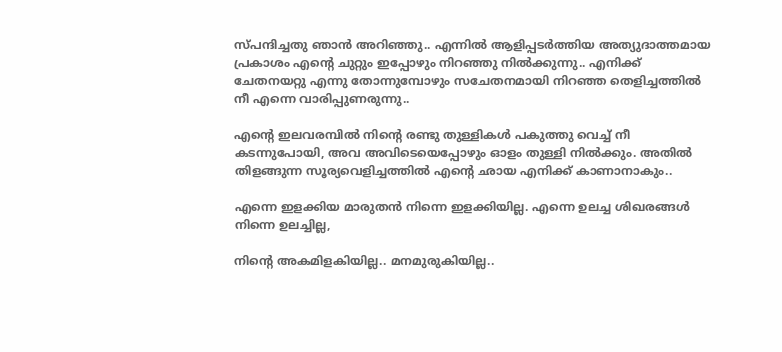സ്പന്ദിച്ചതു ഞാൻ അറിഞ്ഞു.. എന്നിൽ ആളിപ്പടർത്തിയ അത്യുദാത്തമായ പ്രകാശം എന്റെ ചുറ്റും ഇപ്പോഴും നിറഞ്ഞു നിൽക്കുന്നു.. എനിക്ക് ചേതനയറ്റു എന്നു തോന്നുമ്പോഴും സചേതനമായി നിറഞ്ഞ തെളിച്ചത്തിൽ നീ എന്നെ വാരിപ്പുണരുന്നു..

എന്റെ ഇലവരമ്പിൽ നിന്റെ രണ്ടു തുള്ളികൾ പകുത്തു വെച്ച് നീ കടന്നുപോയി, അവ അവിടെയെപ്പോഴും ഓളം തുള്ളി നിൽക്കും. അതിൽ തിളങ്ങുന്ന സൂര്യവെളിച്ചത്തിൽ എന്റെ ഛായ എനിക്ക് കാണാനാകും..

എന്നെ ഇളക്കിയ മാരുതൻ നിന്നെ ഇളക്കിയില്ല. എന്നെ ഉലച്ച ശിഖരങ്ങൾ നിന്നെ ഉലച്ചില്ല,

നിന്റെ അകമിളകിയില്ല.. മനമുരുകിയില്ല..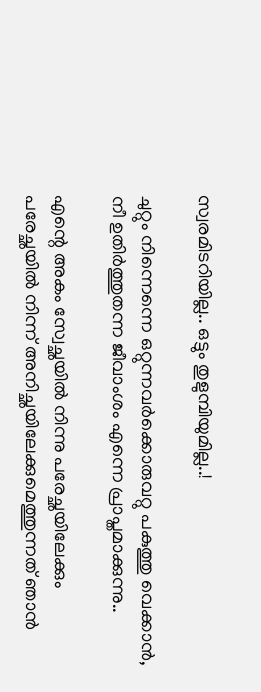സ്വരമിടറിയില്ല.. ഒട്ടും തുളുമ്പിയുമില്ല..!

ചുറ്റും നിന്നെന്നെ ഒറ്റുന്നവർക്കൊരുവറ്റു പകുത്തു വെക്കാൻ, നീ ഉതിർത്തുതന്ന ജീവാംശം എന്നെ പ്രാപ്തമാക്കുന്നു..

എന്റെ അകം സ്വേച്ഛയിൽ നിന്നു പരേച്ഛയിലേക്കും പരേച്ഛയിൽ നിന്ന് അനിച്ഛയിലേക്കുമെത്തുന്നത് ഞാൻ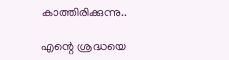കാത്തിരിക്കുന്നു..

എന്റെ ശ്രദ്ധയെ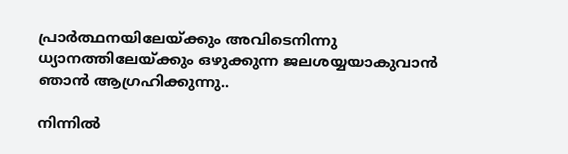പ്രാർത്ഥനയിലേയ്ക്കും അവിടെനിന്നു ധ്യാനത്തിലേയ്ക്കും ഒഴുക്കുന്ന ജലശയ്യയാകുവാൻ ഞാൻ ആഗ്രഹിക്കുന്നു..

നിന്നിൽ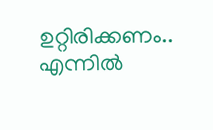ഉറ്റിരിക്കണം.. എന്നിൽ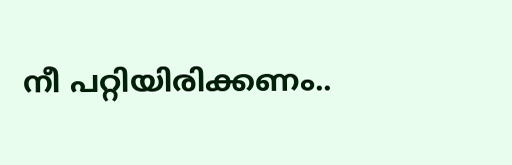നീ പറ്റിയിരിക്കണം..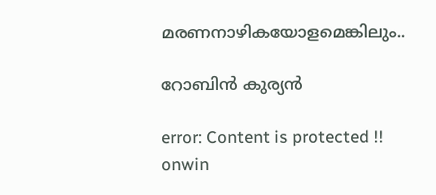മരണനാഴികയോളമെങ്കിലും..

റോബിൻ കുര്യൻ

error: Content is protected !!
onwin